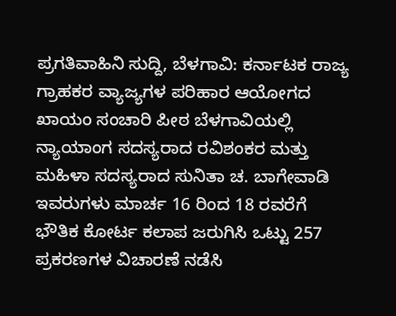ಪ್ರಗತಿವಾಹಿನಿ ಸುದ್ದಿ, ಬೆಳಗಾವಿ: ಕರ್ನಾಟಕ ರಾಜ್ಯ ಗ್ರಾಹಕರ ವ್ಯಾಜ್ಯಗಳ ಪರಿಹಾರ ಆಯೋಗದ ಖಾಯಂ ಸಂಚಾರಿ ಪೀಠ ಬೆಳಗಾವಿಯಲ್ಲಿ ನ್ಯಾಯಾಂಗ ಸದಸ್ಯರಾದ ರವಿಶಂಕರ ಮತ್ತು ಮಹಿಳಾ ಸದಸ್ಯರಾದ ಸುನಿತಾ ಚ. ಬಾಗೇವಾಡಿ ಇವರುಗಳು ಮಾರ್ಚ 16 ರಿಂದ 18 ರವರೆಗೆ ಭೌತಿಕ ಕೋರ್ಟ ಕಲಾಪ ಜರುಗಿಸಿ ಒಟ್ಟು 257 ಪ್ರಕರಣಗಳ ವಿಚಾರಣೆ ನಡೆಸಿ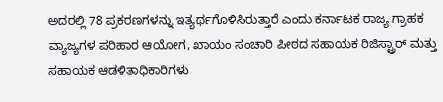ಅದರಲ್ಲಿ 78 ಪ್ರಕರಣಗಳನ್ನು ಇತ್ಯರ್ಥಗೊಳಿಸಿರುತ್ತಾರೆ ಎಂದು ಕರ್ನಾಟಕ ರಾಜ್ಯ ಗ್ರಾಹಕ ವ್ಯಾಜ್ಯಗಳ ಪರಿಹಾರ ಆಯೋಗ, ಖಾಯಂ ಸಂಚಾರಿ ಪೀಠದ ಸಹಾಯಕ ರಿಜಿಸ್ಟ್ರಾರ್ ಮತ್ತು ಸಹಾಯಕ ಆಡಳಿತಾಧಿಕಾರಿಗಳು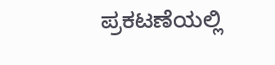ಪ್ರಕಟಣೆಯಲ್ಲಿ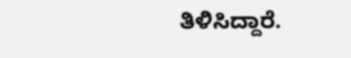ತಿಳಿಸಿದ್ದಾರೆ.